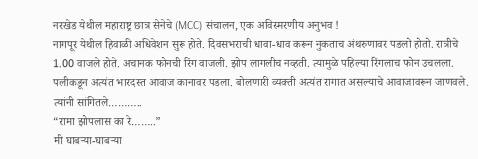नरखेड येथील महाराष्ट्र छात्र सेनेचे (MCC) संचालन, एक अविस्मरणीय अनुभव !
नागपूर येथील हिवाळी अधिवेशन सुरू होते. दिवसभराची धावा-धाव करून नुकताच अंथरुणावर पडलो होतो. रात्रीचे 1.00 वाजले होते. अचानक फोनची रिंग वाजली. झोप लागलीच नव्हती. त्यामुळे पहिल्या रिंगलाच फोन उचलला. पलीकडून अत्यंत भारदस्त आवाज कानावर पडला. बोलणारी व्यक्ती अत्यंत रागात असल्याचे आवाजावरून जाणवले. त्यांनी सांगितले………..
“रामा झोपलास का रे……..”
मी घाबऱ्या-घाबऱ्या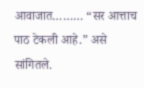आवाजात……… “सर आत्ताच पाठ टेकली आहे.” असे सांगितले.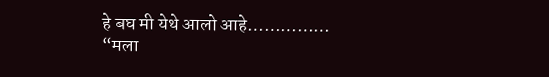हे बघ मी येथे आलो आहे……………
“मला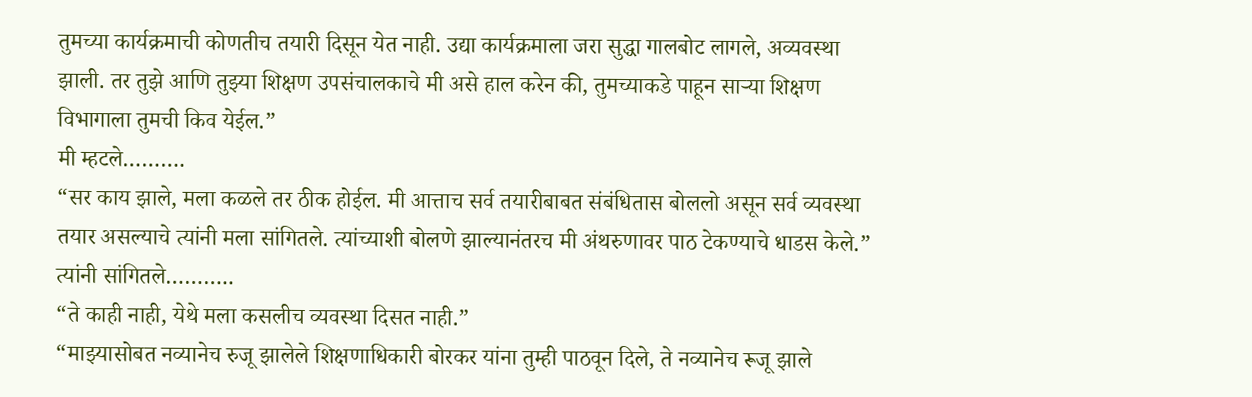तुमच्या कार्यक्रमाची कोणतीच तयारी दिसून येत नाही. उद्या कार्यक्रमाला जरा सुद्धा गालबोट लागले, अव्यवस्था झाली. तर तुझे आणि तुझ्या शिक्षण उपसंचालकाचे मी असे हाल करेन की, तुमच्याकडे पाहून साऱ्या शिक्षण विभागाला तुमची किव येईल.”
मी म्हटले……….
“सर काय झाले, मला कळले तर ठीक होईल. मी आत्ताच सर्व तयारीबाबत संबंधितास बोललो असून सर्व व्यवस्था तयार असल्याचे त्यांनी मला सांगितले. त्यांच्याशी बोलणे झाल्यानंतरच मी अंथरुणावर पाठ टेकण्याचे धाडस केले.”
त्यांनी सांगितले………..
“ते काही नाही, येथे मला कसलीच व्यवस्था दिसत नाही.”
“माझ्यासोबत नव्यानेच रुजू झालेले शिक्षणाधिकारी बोरकर यांना तुम्ही पाठवून दिले, ते नव्यानेच रूजू झाले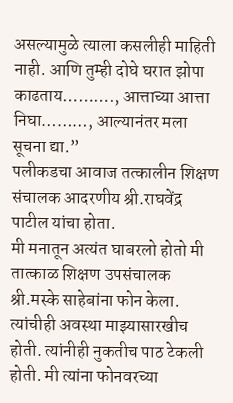असल्यामुळे त्याला कसलीही माहिती नाही. आणि तुम्ही दोघे घरात झोपा काढताय………., आत्ताच्या आत्ता निघा………, आल्यानंतर मला सूचना द्या.”
पलीकडचा आवाज तत्कालीन शिक्षण संचालक आदरणीय श्री.राघवेंद्र पाटील यांचा होता.
मी मनातून अत्यंत घाबरलो होतो मी तात्काळ शिक्षण उपसंचालक श्री.मस्के साहेबांना फोन केला. त्यांचीही अवस्था माझ्यासारखीच होती. त्यांनीही नुकतीच पाठ टेकली होती. मी त्यांना फोनवरच्या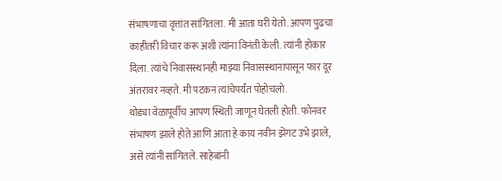संभाषणाचा वृत्तांत सांगितला. मी आता घरी येतो. आपण पुढचा काहीतरी विचार करू अशी त्यांना विनंती केली. त्यांनी होकार दिला. त्यांचे निवासस्थानही माझ्या निवासस्थानापासून फार दूर अंतरावर नव्हते. मी पटकन त्यांचेपर्यंत पोहोचलो.
थोड्या वेळापूर्वीच आपण स्थिती जाणून घेतली होती. फोनवर संभाषण झाले होते आणि आता हे काय नवीन झेंगट उभे झाले, असे त्यांनी सांगितले. साहेबांनी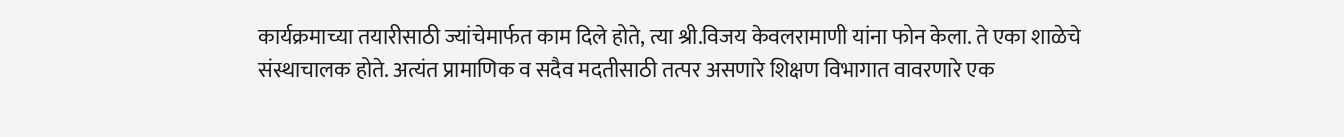कार्यक्रमाच्या तयारीसाठी ज्यांचेमार्फत काम दिले होते, त्या श्री.विजय केवलरामाणी यांना फोन केला. ते एका शाळेचे संस्थाचालक होते. अत्यंत प्रामाणिक व सदैव मदतीसाठी तत्पर असणारे शिक्षण विभागात वावरणारे एक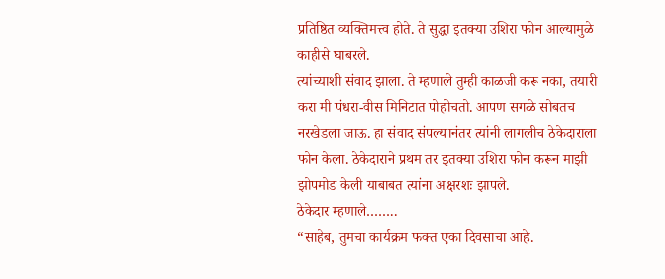प्रतिष्ठित व्यक्तिमत्त्व होते. ते सुद्धा इतक्या उशिरा फोन आल्यामुळे काहीसे घाबरले.
त्यांच्याशी संवाद झाला. ते म्हणाले तुम्ही काळजी करू नका, तयारी करा मी पंधरा-वीस मिनिटात पोहोचतो. आपण सगळे सोबतच नरखेडला जाऊ. हा संवाद संपल्यानंतर त्यांनी लागलीच ठेकेदाराला फोन केला. ठेकेदाराने प्रथम तर इतक्या उशिरा फोन करून माझी झोपमोड केली याबाबत त्यांना अक्षरशः झापले.
ठेकेदार म्हणाले……..
“साहेब, तुमचा कार्यक्रम फक्त एका दिवसाचा आहे.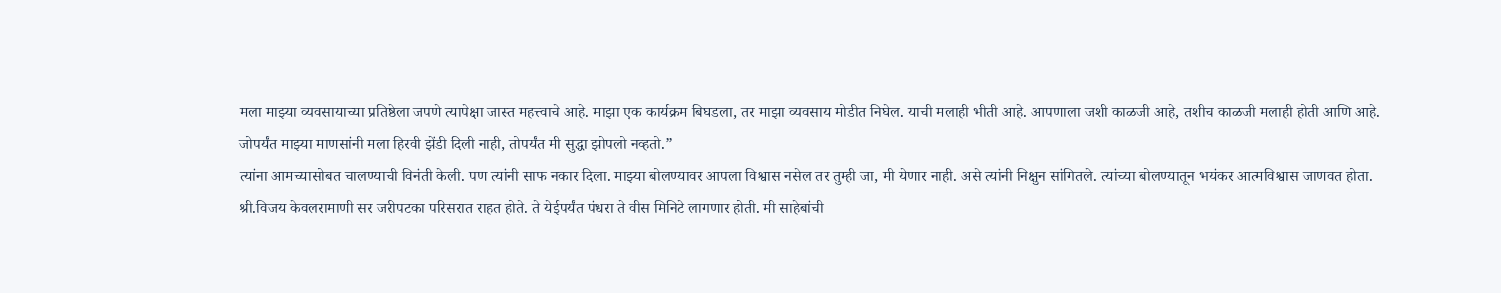मला माझ्या व्यवसायाच्या प्रतिष्ठेला जपणे त्यापेक्षा जास्त महत्त्वाचे आहे. माझा एक कार्यक्रम बिघडला, तर माझा व्यवसाय मोडीत निघेल. याची मलाही भीती आहे. आपणाला जशी काळजी आहे, तशीच काळजी मलाही होती आणि आहे.
जोपर्यंत माझ्या माणसांनी मला हिरवी झेंडी दिली नाही, तोपर्यंत मी सुद्धा झोपलो नव्हतो.”
त्यांना आमच्यासोबत चालण्याची विनंती केली. पण त्यांनी साफ नकार दिला. माझ्या बोलण्यावर आपला विश्वास नसेल तर तुम्ही जा, मी येणार नाही. असे त्यांनी निक्षुन सांगितले. त्यांच्या बोलण्यातून भयंकर आत्मविश्वास जाणवत होता.
श्री.विजय केवलरामाणी सर जरीपटका परिसरात राहत होते. ते येईपर्यंत पंधरा ते वीस मिनिटे लागणार होती. मी साहेबांची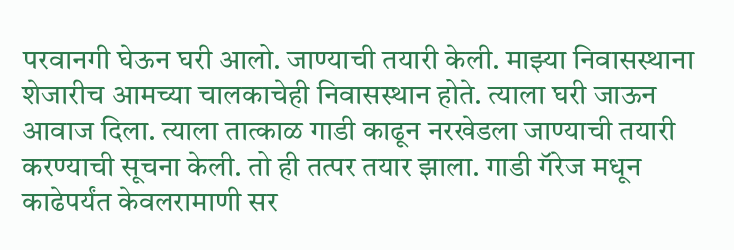परवानगी घेऊन घरी आलो. जाण्याची तयारी केली. माझ्या निवासस्थाना शेजारीच आमच्या चालकाचेही निवासस्थान होते. त्याला घरी जाऊन आवाज दिला. त्याला तात्काळ गाडी काढून नरखेडला जाण्याची तयारी करण्याची सूचना केली. तो ही तत्पर तयार झाला. गाडी गॅरेज मधून काढेपर्यंत केवलरामाणी सर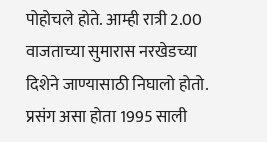पोहोचले होते. आम्ही रात्री 2.00 वाजताच्या सुमारास नरखेडच्या दिशेने जाण्यासाठी निघालो होतो.
प्रसंग असा होता 1995 साली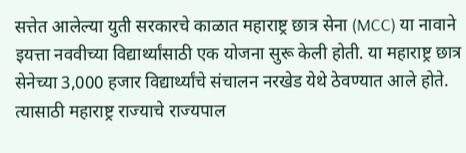सत्तेत आलेल्या युती सरकारचे काळात महाराष्ट्र छात्र सेना (MCC) या नावाने इयत्ता नववीच्या विद्यार्थ्यांसाठी एक योजना सुरू केली होती. या महाराष्ट्र छात्र सेनेच्या 3,000 हजार विद्यार्थ्यांचे संचालन नरखेड येथे ठेवण्यात आले होते. त्यासाठी महाराष्ट्र राज्याचे राज्यपाल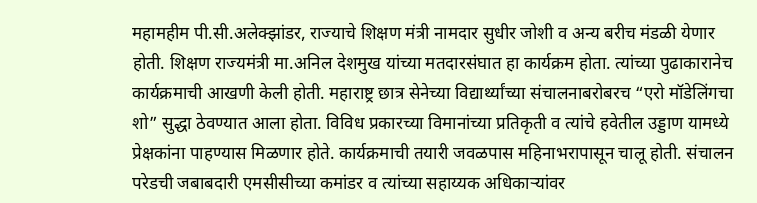महामहीम पी.सी.अलेक्झांडर, राज्याचे शिक्षण मंत्री नामदार सुधीर जोशी व अन्य बरीच मंडळी येणार होती. शिक्षण राज्यमंत्री मा.अनिल देशमुख यांच्या मतदारसंघात हा कार्यक्रम होता. त्यांच्या पुढाकारानेच कार्यक्रमाची आखणी केली होती. महाराष्ट्र छात्र सेनेच्या विद्यार्थ्यांच्या संचालनाबरोबरच “एरो मॉडेलिंगचा शो” सुद्धा ठेवण्यात आला होता. विविध प्रकारच्या विमानांच्या प्रतिकृती व त्यांचे हवेतील उड्डाण यामध्ये प्रेक्षकांना पाहण्यास मिळणार होते. कार्यक्रमाची तयारी जवळपास महिनाभरापासून चालू होती. संचालन परेडची जबाबदारी एमसीसीच्या कमांडर व त्यांच्या सहाय्यक अधिकाऱ्यांवर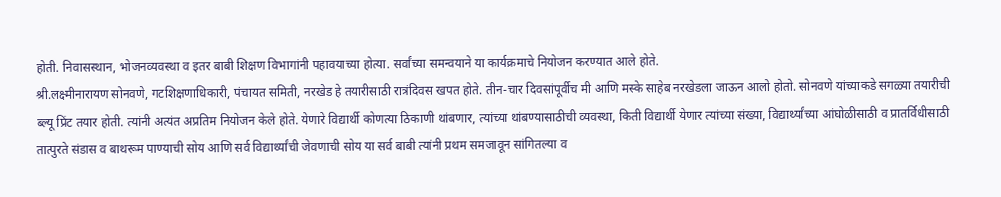होती. निवासस्थान, भोजनव्यवस्था व इतर बाबी शिक्षण विभागांनी पहावयाच्या होत्या. सर्वांच्या समन्वयाने या कार्यक्रमाचे नियोजन करण्यात आले होते.
श्री.लक्ष्मीनारायण सोनवणे, गटशिक्षणाधिकारी, पंचायत समिती, नरखेड हे तयारीसाठी रात्रंदिवस खपत होते. तीन-चार दिवसांपूर्वीच मी आणि मस्के साहेब नरखेडला जाऊन आलो होतो. सोनवणे यांच्याकडे सगळ्या तयारीची ब्ल्यू प्रिंट तयार होती. त्यांनी अत्यंत अप्रतिम नियोजन केले होते. येणारे विद्यार्थी कोणत्या ठिकाणी थांबणार, त्यांच्या थांबण्यासाठीची व्यवस्था, किती विद्यार्थी येणार त्यांच्या संख्या, विद्यार्थ्यांच्या आंघोळीसाठी व प्रातर्विधीसाठी तात्पुरते संडास व बाथरूम पाण्याची सोय आणि सर्व विद्यार्थ्यांची जेवणाची सोय या सर्व बाबी त्यांनी प्रथम समजावून सांगितल्या व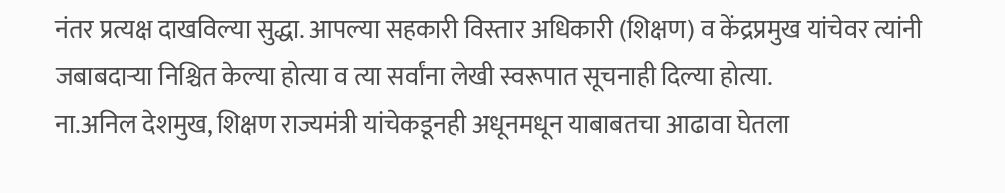नंतर प्रत्यक्ष दाखविल्या सुद्धा. आपल्या सहकारी विस्तार अधिकारी (शिक्षण) व केंद्रप्रमुख यांचेवर त्यांनी जबाबदाऱ्या निश्चित केल्या होत्या व त्या सर्वांना लेखी स्वरूपात सूचनाही दिल्या होत्या.
ना.अनिल देशमुख, शिक्षण राज्यमंत्री यांचेकडूनही अधूनमधून याबाबतचा आढावा घेतला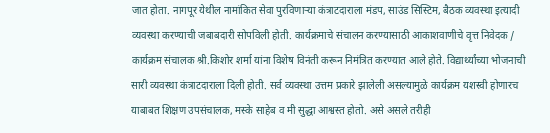जात होता. नागपूर येथील नामांकित सेवा पुरविणाऱ्या कंत्राटदाराला मंडप, साउंड सिस्टिम, बैठक व्यवस्था इत्यादी व्यवस्था करण्याची जबाबदारी सोपविली होती. कार्यक्रमाचे संचालन करण्यासाठी आकाशवाणीचे वृत्त निवेदक / कार्यक्रम संचालक श्री.किशोर शर्मा यांना विशेष विनंती करून निमंत्रित करण्यात आले होते. विद्यार्थ्यांच्या भोजनाची सारी व्यवस्था कंत्राटदाराला दिली होती. सर्व व्यवस्था उत्तम प्रकारे झालेली असल्यामुळे कार्यक्रम यशस्वी होणारच याबाबत शिक्षण उपसंचालक, मस्के साहेब व मी सुद्धा आश्वस्त होतो. असे असले तरीही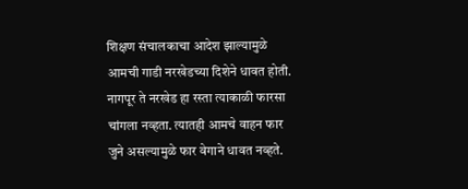शिक्षण संचालकाचा आदेश झाल्यामुळे आमची गाडी नरखेडच्या दिशेने धावत होती.
नागपूर ते नरखेड हा रस्ता त्याकाळी फारसा चांगला नव्हता. त्यातही आमचे वाहन फार जुने असल्यामुळे फार वेगाने धावत नव्हते.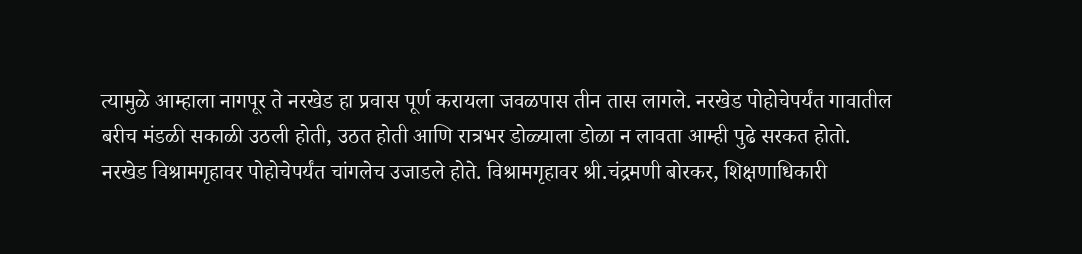त्यामुळे आम्हाला नागपूर ते नरखेड हा प्रवास पूर्ण करायला जवळपास तीन तास लागले. नरखेड पोहोचेपर्यंत गावातील बरीच मंडळी सकाळी उठली होती, उठत होती आणि रात्रभर डोळ्याला डोळा न लावता आम्ही पुढे सरकत होतो.
नरखेड विश्रामगृहावर पोहोचेपर्यंत चांगलेच उजाडले होते. विश्रामगृहावर श्री.चंद्रमणी बोरकर, शिक्षणाधिकारी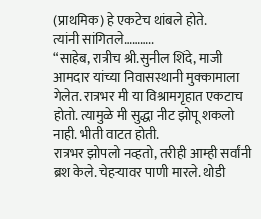(प्राथमिक) हे एकटेच थांबले होते.
त्यांनी सांगितले………..
“साहेब, रात्रीच श्री.सुनील शिंदे, माजी आमदार यांच्या निवासस्थानी मुक्कामाला गेलेत. रात्रभर मी या विश्रामगृहात एकटाच होतो. त्यामुळे मी सुद्धा नीट झोपू शकलो नाही. भीती वाटत होती.
रात्रभर झोपलो नव्हतो, तरीही आम्ही सर्वांनी ब्रश केले. चेहऱ्यावर पाणी मारले. थोडी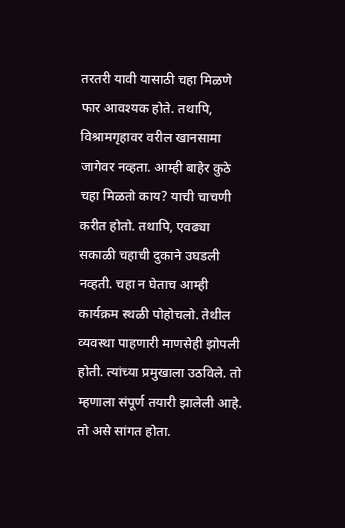तरतरी यावी यासाठी चहा मिळणे फार आवश्यक होते. तथापि, विश्रामगृहावर वरील खानसामा जागेवर नव्हता. आम्ही बाहेर कुठे चहा मिळतो काय? याची चाचणी करीत होतो. तथापि, एवढ्या सकाळी चहाची दुकाने उघडली नव्हती. चहा न घेताच आम्ही कार्यक्रम स्थळी पोहोचलो. तेथील व्यवस्था पाहणारी माणसेही झोपली होती. त्यांच्या प्रमुखाला उठविले. तो म्हणाला संपूर्ण तयारी झालेली आहे. तो असे सांगत होता.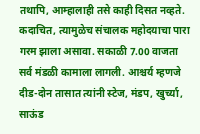तथापि, आम्हालाही तसे काही दिसत नव्हते. कदाचित, त्यामुळेच संचालक महोदयाचा पारा गरम झाला असावा. सकाळी 7.00 वाजता सर्व मंडळी कामाला लागली. आश्चर्य म्हणजे दीड-दोन तासात त्यांनी स्टेज, मंडप, खुर्च्या, साऊंड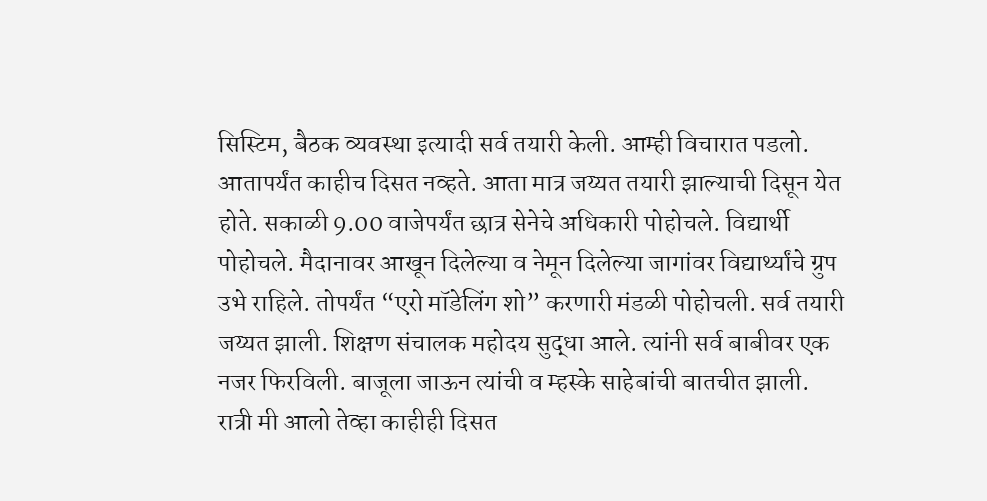सिस्टिम, बैठक व्यवस्था इत्यादी सर्व तयारी केली. आम्ही विचारात पडलो. आतापर्यंत काहीच दिसत नव्हते. आता मात्र जय्यत तयारी झाल्याची दिसून येत होते. सकाळी 9.00 वाजेपर्यंत छात्र सेनेचे अधिकारी पोहोचले. विद्यार्थी पोहोचले. मैदानावर आखून दिलेल्या व नेमून दिलेल्या जागांवर विद्यार्थ्यांचे ग्रुप उभे राहिले. तोपर्यंत “एरो मॉडेलिंग शो” करणारी मंडळी पोहोचली. सर्व तयारी जय्यत झाली. शिक्षण संचालक महोदय सुद्धा आले. त्यांनी सर्व बाबीवर एक नजर फिरविली. बाजूला जाऊन त्यांची व म्हस्के साहेबांची बातचीत झाली. रात्री मी आलो तेव्हा काहीही दिसत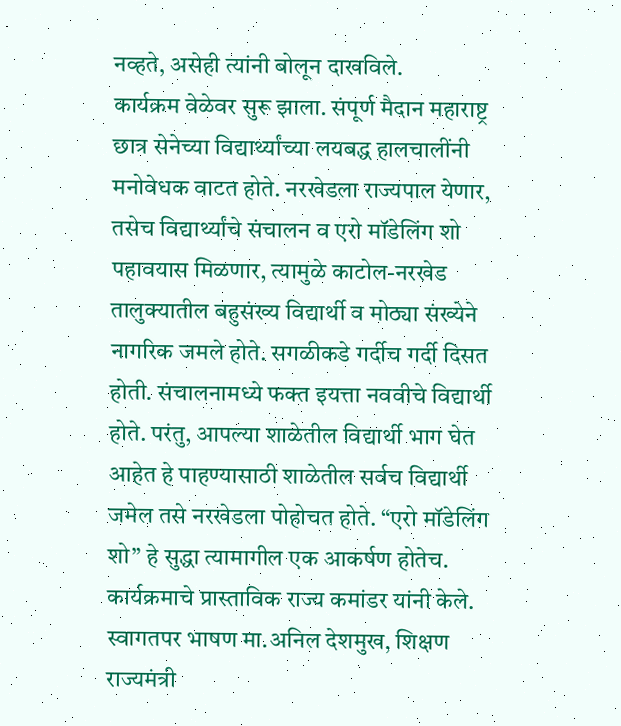नव्हते, असेही त्यांनी बोलून दाखविले.
कार्यक्रम वेळेवर सुरू झाला. संपूर्ण मैदान महाराष्ट्र छात्र सेनेच्या विद्यार्थ्यांच्या लयबद्ध हालचालींनी मनोवेधक वाटत होते. नरखेडला राज्यपाल येणार, तसेच विद्यार्थ्यांचे संचालन व एरो मॉडेलिंग शो पहावयास मिळणार, त्यामुळे काटोल-नरखेड तालुक्यातील बहुसंख्य विद्यार्थी व मोठ्या संख्येने नागरिक जमले होते. सगळीकडे गर्दीच गर्दी दिसत होती. संचालनामध्ये फक्त इयत्ता नववीचे विद्यार्थी होते. परंतु, आपल्या शाळेतील विद्यार्थी भाग घेत आहेत हे पाहण्यासाठी शाळेतील सर्वच विद्यार्थी जमेल तसे नरखेडला पोहोचत होते. “एरो मॉडेलिंग शो” हे सुद्धा त्यामागील एक आकर्षण होतेच.
कार्यक्रमाचे प्रास्ताविक राज्य कमांडर यांनी केले. स्वागतपर भाषण मा.अनिल देशमुख, शिक्षण राज्यमंत्री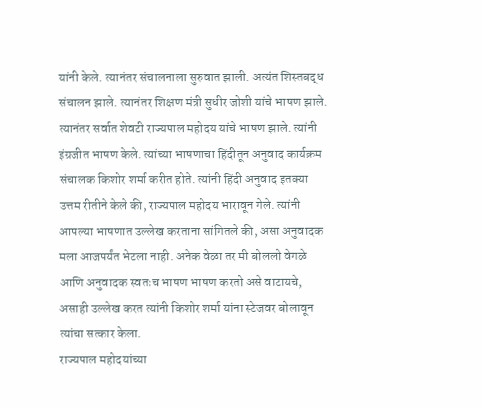यांनी केले. त्यानंतर संचालनाला सुरुवात झाली. अत्यंत शिस्तबद्ध संचालन झाले. त्यानंतर शिक्षण मंत्री सुधीर जोशी यांचे भाषण झाले. त्यानंतर सर्वात शेवटी राज्यपाल महोदय यांचे भाषण झाले. त्यांनी इंग्रजीत भाषण केले. त्यांच्या भाषणाचा हिंदीतून अनुवाद कार्यक्रम संचालक किशोर शर्मा करीत होते. त्यांनी हिंदी अनुवाद इतक्या उत्तम रीतीने केले की, राज्यपाल महोदय भारावून गेले. त्यांनी आपल्या भाषणात उल्लेख करताना सांगितले की, असा अनुवादक मला आजपर्यंत भेटला नाही. अनेक वेळा तर मी बोललो वेगळे आणि अनुवादक स्वतःच भाषण भाषण करतो असे वाटायचे, असाही उल्लेख करत त्यांनी किशोर शर्मा यांना स्टेजवर बोलावून त्यांचा सत्कार केला.
राज्यपाल महोदयांच्या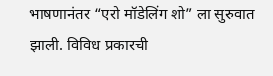भाषणानंतर “एरो मॉडेलिंग शो” ला सुरुवात झाली. विविध प्रकारची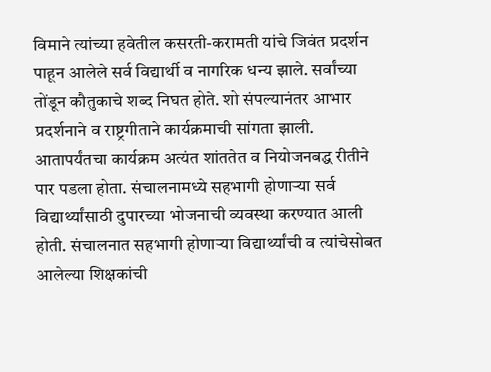विमाने त्यांच्या हवेतील कसरती-करामती यांचे जिवंत प्रदर्शन पाहून आलेले सर्व विद्यार्थी व नागरिक धन्य झाले. सर्वांच्या तोंडून कौतुकाचे शब्द निघत होते. शो संपल्यानंतर आभार प्रदर्शनाने व राष्ट्रगीताने कार्यक्रमाची सांगता झाली.
आतापर्यंतचा कार्यक्रम अत्यंत शांततेत व नियोजनबद्ध रीतीने पार पडला होता. संचालनामध्ये सहभागी होणाऱ्या सर्व विद्यार्थ्यांसाठी दुपारच्या भोजनाची व्यवस्था करण्यात आली होती. संचालनात सहभागी होणाऱ्या विद्यार्थ्यांची व त्यांचेसोबत आलेल्या शिक्षकांची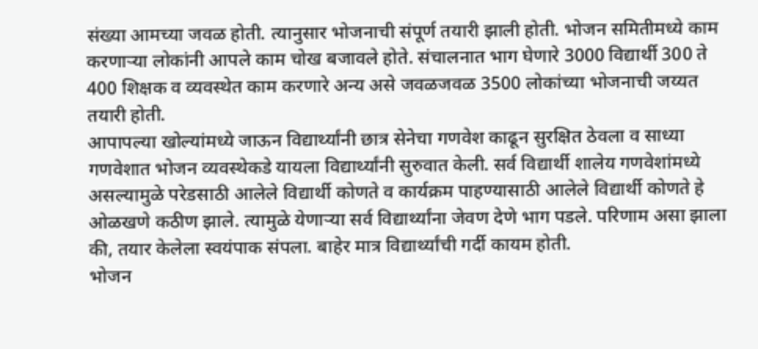संख्या आमच्या जवळ होती. त्यानुसार भोजनाची संपूर्ण तयारी झाली होती. भोजन समितीमध्ये काम करणाऱ्या लोकांनी आपले काम चोख बजावले होते. संचालनात भाग घेणारे 3000 विद्यार्थी 300 ते 400 शिक्षक व व्यवस्थेत काम करणारे अन्य असे जवळजवळ 3500 लोकांच्या भोजनाची जय्यत तयारी होती.
आपापल्या खोल्यांमध्ये जाऊन विद्यार्थ्यांनी छात्र सेनेचा गणवेश काढून सुरक्षित ठेवला व साध्या गणवेशात भोजन व्यवस्थेकडे यायला विद्यार्थ्यांनी सुरुवात केली. सर्व विद्यार्थी शालेय गणवेशांमध्ये असल्यामुळे परेडसाठी आलेले विद्यार्थी कोणते व कार्यक्रम पाहण्यासाठी आलेले विद्यार्थी कोणते हे ओळखणे कठीण झाले. त्यामुळे येणाऱ्या सर्व विद्यार्थ्यांना जेवण देणे भाग पडले. परिणाम असा झाला की, तयार केलेला स्वयंपाक संपला. बाहेर मात्र विद्यार्थ्यांची गर्दी कायम होती.
भोजन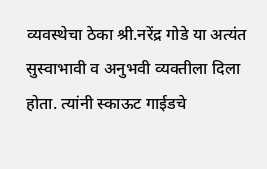व्यवस्थेचा ठेका श्री.नरेंद्र गोडे या अत्यंत सुस्वाभावी व अनुभवी व्यक्तीला दिला होता. त्यांनी स्काऊट गाईडचे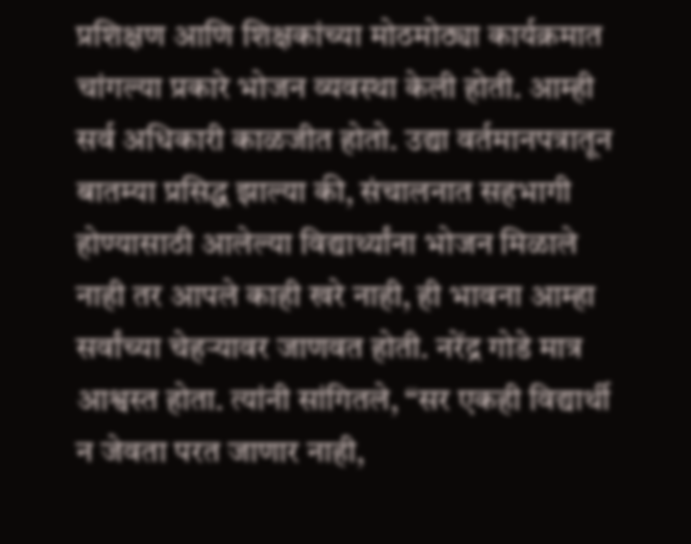प्रशिक्षण आणि शिक्षकांच्या मोठमोठ्या कार्यक्रमात चांगल्या प्रकारे भोजन व्यवस्था केली होती. आम्ही सर्व अधिकारी काळजीत होतो. उद्या वर्तमानपत्रातून बातम्या प्रसिद्ध झाल्या की, संचालनात सहभागी होण्यासाठी आलेल्या विद्यार्थ्यांना भोजन मिळाले नाही तर आपले काही खरे नाही, ही भावना आम्हा सर्वांच्या चेहऱ्यावर जाणवत होती. नरेंद्र गोडे मात्र आश्वस्त होता. त्यांनी सांगितले, “सर एकही विद्यार्थी न जेवता परत जाणार नाही,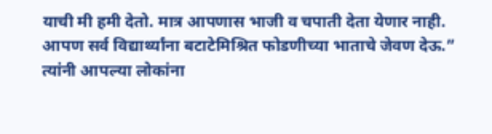याची मी हमी देतो. मात्र आपणास भाजी व चपाती देता येणार नाही. आपण सर्व विद्यार्थ्यांना बटाटेमिश्रित फोडणीच्या भाताचे जेवण देऊ.” त्यांनी आपल्या लोकांना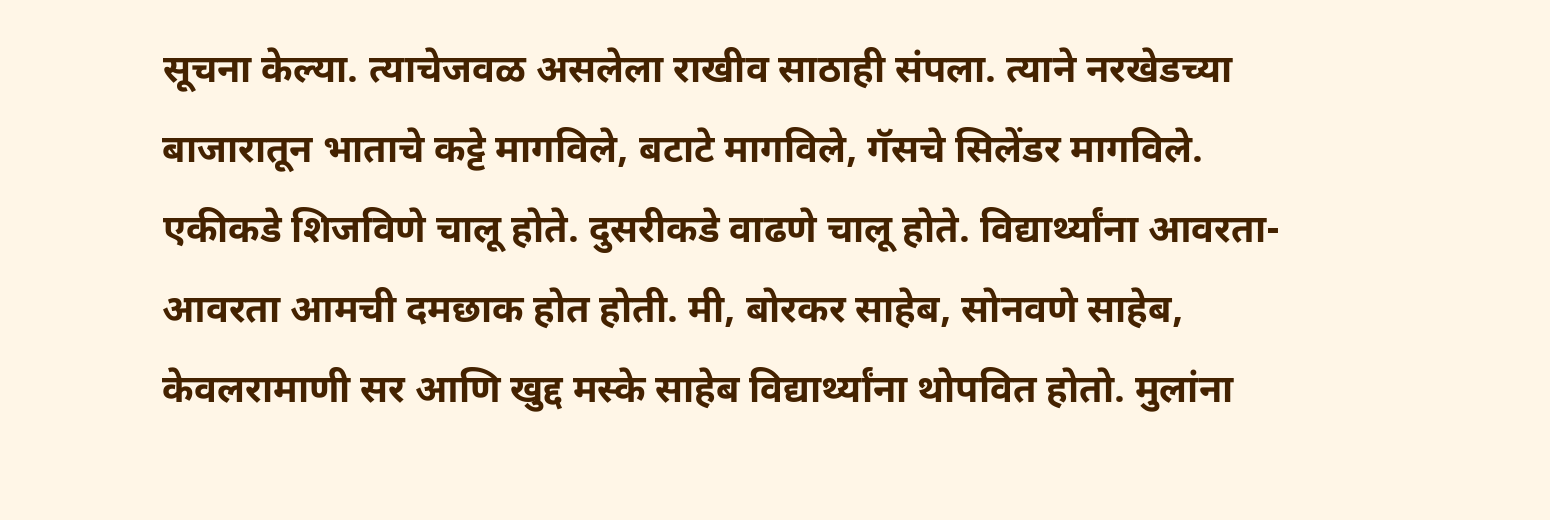सूचना केल्या. त्याचेजवळ असलेला राखीव साठाही संपला. त्याने नरखेडच्या बाजारातून भाताचे कट्टे मागविले, बटाटे मागविले, गॅसचे सिलेंडर मागविले. एकीकडे शिजविणे चालू होते. दुसरीकडे वाढणे चालू होते. विद्यार्थ्यांना आवरता-आवरता आमची दमछाक होत होती. मी, बोरकर साहेब, सोनवणे साहेब, केवलरामाणी सर आणि खुद्द मस्के साहेब विद्यार्थ्यांना थोपवित होतो. मुलांना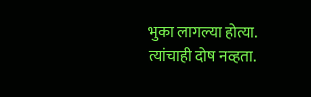भुका लागल्या होत्या. त्यांचाही दोष नव्हता.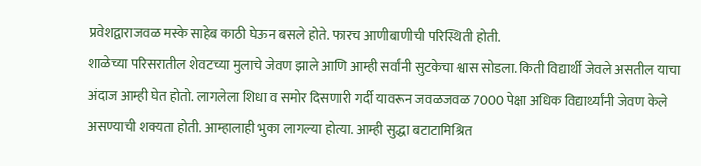प्रवेशद्वाराजवळ मस्के साहेब काठी घेऊन बसले होते. फारच आणीबाणीची परिस्थिती होती.
शाळेच्या परिसरातील शेवटच्या मुलाचे जेवण झाले आणि आम्ही सर्वांनी सुटकेचा श्वास सोडला. किती विद्यार्थी जेवले असतील याचा अंदाज आम्ही घेत होतो. लागलेला शिधा व समोर दिसणारी गर्दी यावरून जवळजवळ 7000 पेक्षा अधिक विद्यार्थ्यांनी जेवण केले असण्याची शक्यता होती. आम्हालाही भुका लागल्या होत्या. आम्ही सुद्धा बटाटामिश्रित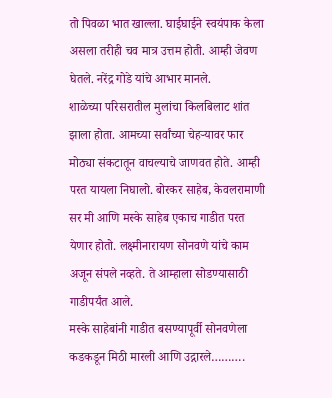तो पिवळा भात खाल्ला. घाईघाईने स्वयंपाक केला असला तरीही चव मात्र उत्तम होती. आम्ही जेवण घेतले. नरेंद्र गोडे यांचे आभार मानले.
शाळेच्या परिसरातील मुलांचा किलबिलाट शांत झाला होता. आमच्या सर्वांच्या चेहऱ्यावर फार मोठ्या संकटातून वाचल्याचे जाणवत होते. आम्ही परत यायला निघालो. बोरकर साहेब, केवलरामाणी सर मी आणि मस्के साहेब एकाच गाडीत परत येणार होतो. लक्ष्मीनारायण सोनवणे यांचे काम अजून संपले नव्हते. ते आम्हाला सोडण्यासाठी गाडीपर्यंत आले.
मस्के साहेबांनी गाडीत बसण्यापूर्वी सोनवणेला कडकडून मिठी मारली आणि उद्गारले……….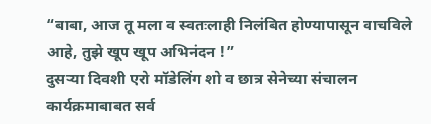“बाबा, आज तू मला व स्वतःलाही निलंबित होण्यापासून वाचविले आहे, तुझे खूप खूप अभिनंदन !”
दुसऱ्या दिवशी एरो मॉडेलिंग शो व छात्र सेनेच्या संचालन कार्यक्रमाबाबत सर्व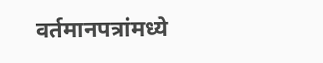वर्तमानपत्रांमध्ये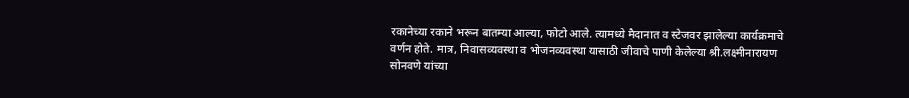रकानेच्या रकाने भरून बातम्या आल्या, फोटो आले. त्यामध्ये मैदानात व स्टेजवर झालेल्या कार्यक्रमाचे वर्णन होते. मात्र, निवासव्यवस्था व भोजनव्यवस्था यासाठी जीवाचे पाणी केलेल्या श्री.लक्ष्मीनारायण सोनवणे यांच्या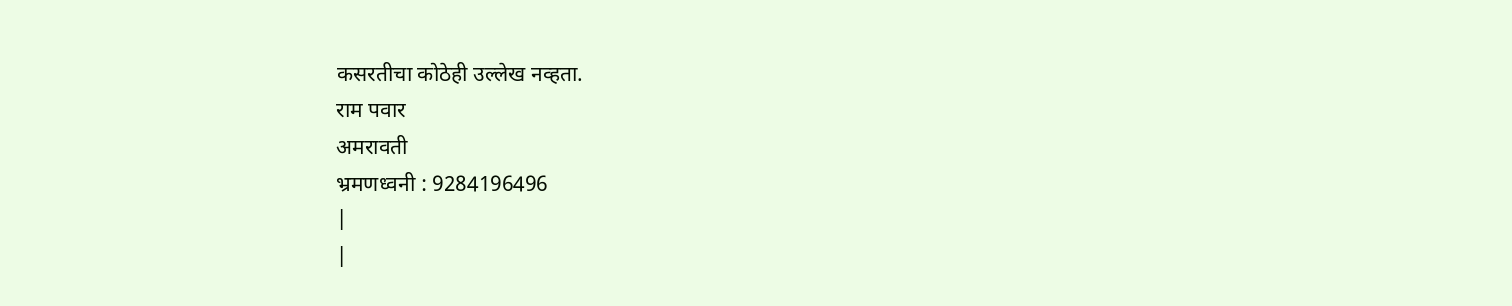कसरतीचा कोठेही उल्लेख नव्हता.
राम पवार
अमरावती
भ्रमणध्वनी : 9284196496
|
|